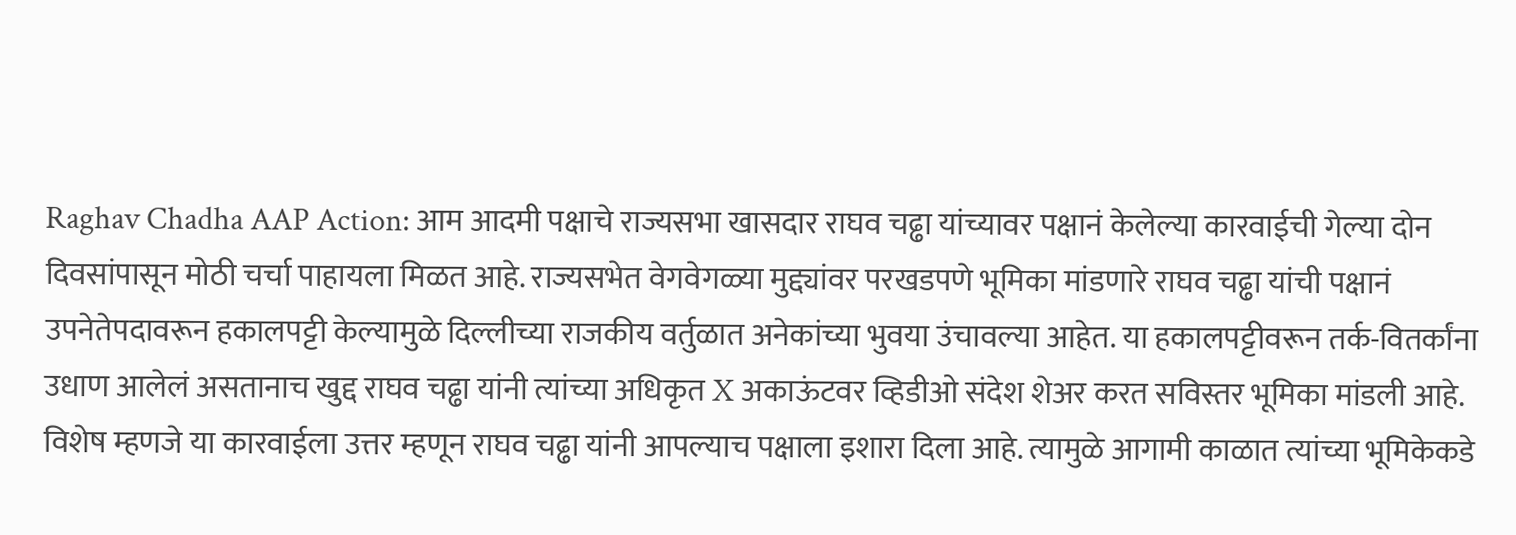Raghav Chadha AAP Action: आम आदमी पक्षाचे राज्यसभा खासदार राघव चढ्ढा यांच्यावर पक्षानं केलेल्या कारवाईची गेल्या दोन दिवसांपासून मोठी चर्चा पाहायला मिळत आहे. राज्यसभेत वेगवेगळ्या मुद्द्यांवर परखडपणे भूमिका मांडणारे राघव चढ्ढा यांची पक्षानं उपनेतेपदावरून हकालपट्टी केल्यामुळे दिल्लीच्या राजकीय वर्तुळात अनेकांच्या भुवया उंचावल्या आहेत. या हकालपट्टीवरून तर्क-वितर्कांना उधाण आलेलं असतानाच खुद्द राघव चढ्ढा यांनी त्यांच्या अधिकृत X अकाऊंटवर व्हिडीओ संदेश शेअर करत सविस्तर भूमिका मांडली आहे. विशेष म्हणजे या कारवाईला उत्तर म्हणून राघव चढ्ढा यांनी आपल्याच पक्षाला इशारा दिला आहे. त्यामुळे आगामी काळात त्यांच्या भूमिकेकडे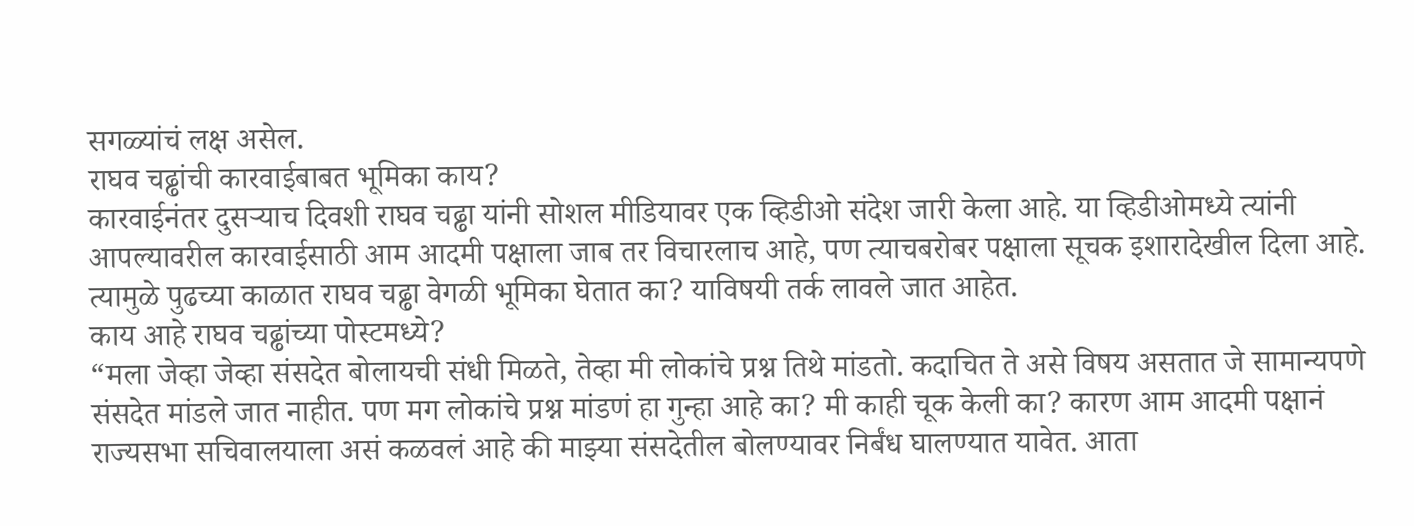सगळ्यांचं लक्ष असेल.
राघव चढ्ढांची कारवाईबाबत भूमिका काय?
कारवाईनंतर दुसऱ्याच दिवशी राघव चढ्ढा यांनी सोशल मीडियावर एक व्हिडीओ संदेश जारी केला आहे. या व्हिडीओमध्ये त्यांनी आपल्यावरील कारवाईसाठी आम आदमी पक्षाला जाब तर विचारलाच आहे, पण त्याचबरोबर पक्षाला सूचक इशारादेखील दिला आहे. त्यामुळे पुढच्या काळात राघव चढ्ढा वेगळी भूमिका घेतात का? याविषयी तर्क लावले जात आहेत.
काय आहे राघव चढ्ढांच्या पोस्टमध्ये?
“मला जेव्हा जेव्हा संसदेत बोलायची संधी मिळते, तेव्हा मी लोकांचे प्रश्न तिथे मांडतो. कदाचित ते असे विषय असतात जे सामान्यपणे संसदेत मांडले जात नाहीत. पण मग लोकांचे प्रश्न मांडणं हा गुन्हा आहे का? मी काही चूक केली का? कारण आम आदमी पक्षानं राज्यसभा सचिवालयाला असं कळवलं आहे की माझ्या संसदेतील बोलण्यावर निर्बंध घालण्यात यावेत. आता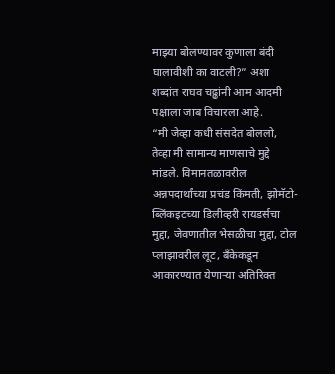माझ्या बोलण्यावर कुणाला बंदी घालावीशी का वाटली?” अशा शब्दांत राघव चढ्ढांनी आम आदमी पक्षाला जाब विचारला आहे.
“मी जेव्हा कधी संसदेत बोललो, तेव्हा मी सामान्य माणसाचे मुद्दे मांडले. विमानतळावरील अन्नपदार्थांच्या प्रचंड किंमती, झोमॅटो-ब्लिंकइटच्या डिलीव्हरी रायडर्सचा मुद्दा, जेवणातील भेसळीचा मुद्दा, टोल प्लाझावरील लूट, बँकेकडून आकारण्यात येणाऱ्या अतिरिक्त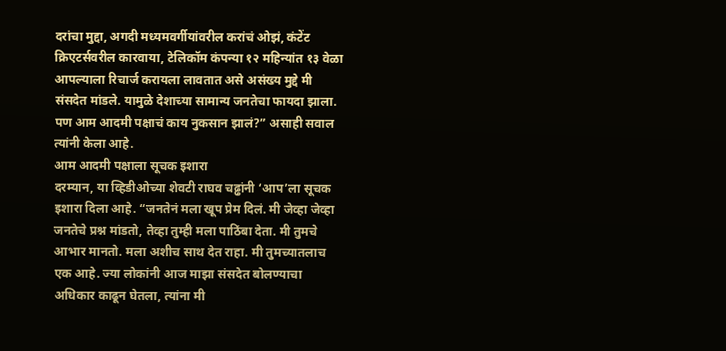दरांचा मुद्दा, अगदी मध्यमवर्गीयांवरील करांचं ओझं, कंटेंट क्रिएटर्सवरील कारवाया, टेलिकॉम कंपन्या १२ महिन्यांत १३ वेळा आपल्याला रिचार्ज करायला लावतात असे असंख्य मुद्दे मी संसदेत मांडले. यामुळे देशाच्या सामान्य जनतेचा फायदा झाला. पण आम आदमी पक्षाचं काय नुकसान झालं?” असाही सवाल त्यांनी केला आहे.
आम आदमी पक्षाला सूचक इशारा
दरम्यान, या व्हिडीओच्या शेवटी राघव चढ्ढांनी ‘आप’ला सूचक इशारा दिला आहे. “जनतेनं मला खूप प्रेम दिलं. मी जेव्हा जेव्हा जनतेचे प्रश्न मांडतो, तेव्हा तुम्ही मला पाठिंबा देता. मी तुमचे आभार मानतो. मला अशीच साथ देत राहा. मी तुमच्यातलाच एक आहे. ज्या लोकांनी आज माझा संसदेत बोलण्याचा अधिकार काढून घेतला, त्यांना मी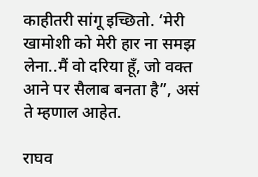काहीतरी सांगू इच्छितो. ‘मेरी खामोशी को मेरी हार ना समझ लेना..मैं वो दरिया हूँ, जो वक्त आने पर सैलाब बनता है”, असं ते म्हणाल आहेत.

राघव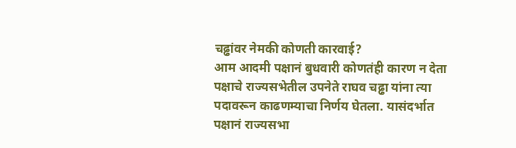चढ्ढांवर नेमकी कोणती कारवाई?
आम आदमी पक्षानं बुधवारी कोणतंही कारण न देता पक्षाचे राज्यसभेतील उपनेते राघव चढ्ढा यांना त्या पदावरून काढणम्याचा निर्णय घेतला. यासंदर्भात पक्षानं राज्यसभा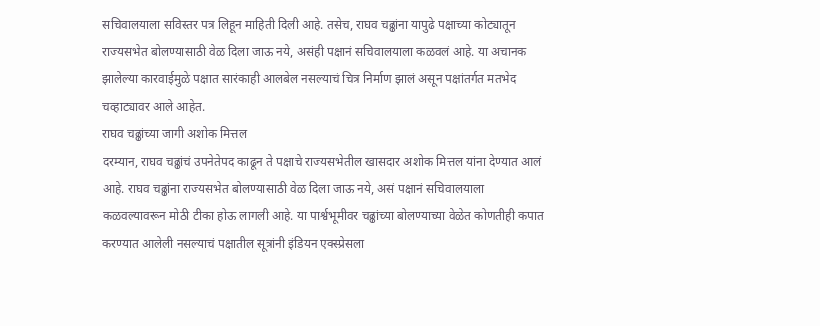सचिवालयाला सविस्तर पत्र लिहून माहिती दिली आहे. तसेच, राघव चढ्ढांना यापुढे पक्षाच्या कोट्यातून राज्यसभेत बोलण्यासाठी वेळ दिला जाऊ नये, असंही पक्षानं सचिवालयाला कळवलं आहे. या अचानक झालेल्या कारवाईमुळे पक्षात सारंकाही आलबेल नसल्याचं चित्र निर्माण झालं असून पक्षांतर्गत मतभेद चव्हाट्यावर आले आहेत.
राघव चढ्ढांच्या जागी अशोक मित्तल
दरम्यान, राघव चढ्ढांचं उपनेतेपद काढून ते पक्षाचे राज्यसभेतील खासदार अशोक मित्तल यांना देण्यात आलं आहे. राघव चढ्ढांना राज्यसभेत बोलण्यासाठी वेळ दिला जाऊ नये, असं पक्षानं सचिवालयाला कळवल्यावरून मोठी टीका होऊ लागली आहे. या पार्श्वभूमीवर चढ्ढांच्या बोलण्याच्या वेळेत कोणतीही कपात करण्यात आलेली नसल्याचं पक्षातील सूत्रांनी इंडियन एक्स्प्रेसला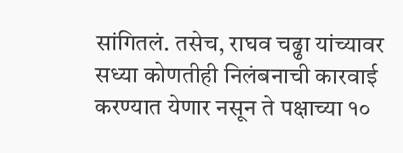सांगितलं. तसेच, राघव चढ्ढा यांच्यावर सध्या कोणतीही निलंबनाची कारवाई करण्यात येणार नसून ते पक्षाच्या १०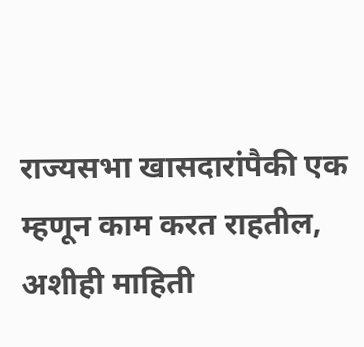राज्यसभा खासदारांपैकी एक म्हणून काम करत राहतील, अशीही माहिती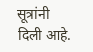सूत्रांनी दिली आहे.